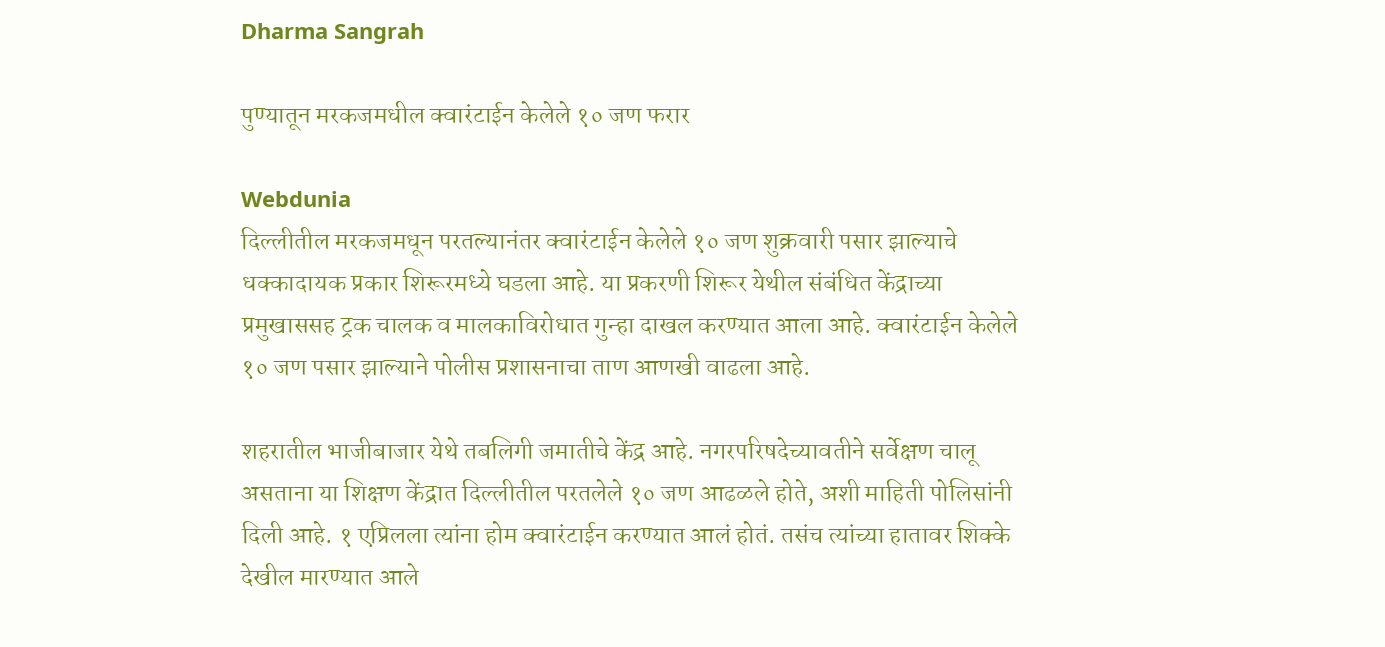Dharma Sangrah

पुण्यातून मरकजमधील क्वारंटाईन केलेले १० जण फरार

Webdunia
दिल्लीतील मरकजमधून परतल्यानंतर क्वारंटाईन केलेले १० जण शुक्रवारी पसार झाल्याचे धक्कादायक प्रकार शिरूरमध्ये घडला आहे. या प्रकरणी शिरूर येथील संबंधित केंद्राच्या प्रमुखाससह ट्रक चालक व मालकाविरोधात गुन्हा दाखल करण्यात आला आहे. क्वारंटाईन केलेले १० जण पसार झाल्याने पोलीस प्रशासनाचा ताण आणखी वाढला आहे.

शहरातील भाजीबाजार येथे तबलिगी जमातीचे केंद्र आहे. नगरपरिषदेच्यावतीने सर्वेक्षण चालू असताना या शिक्षण केंद्रात दिल्लीतील परतलेले १० जण आढळले होते, अशी माहिती पोलिसांनी दिली आहे. १ एप्रिलला त्यांना होम क्वारंटाईन करण्यात आलं होतं. तसंच त्यांच्या हातावर शिक्के देखील मारण्यात आले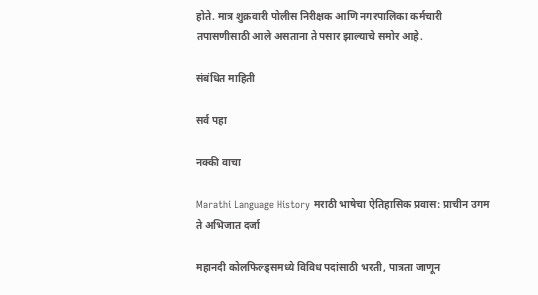होते. मात्र शुक्रवारी पोलीस निरीक्षक आणि नगरपालिका कर्मचारी तपासणीसाठी आले असताना ते पसार झाल्याचे समोर आहे.

संबंधित माहिती

सर्व पहा

नक्की वाचा

Marathi Language History मराठी भाषेचा ऐतिहासिक प्रवास: प्राचीन उगम ते अभिजात दर्जा

महानदी कोलफिल्ड्समध्ये विविध पदांसाठी भरती, पात्रता जाणून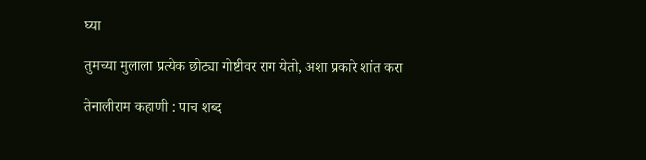घ्या

तुमच्या मुलाला प्रत्येक छोट्या गोष्टीवर राग येतो, अशा प्रकारे शांत करा

तेनालीराम कहाणी : पाच शब्द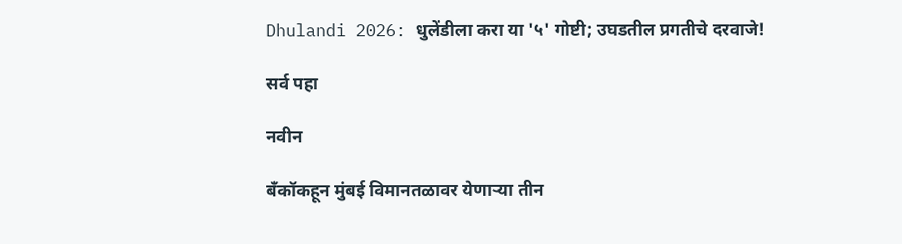Dhulandi 2026: धुलेंडीला करा या '५' गोष्टी; उघडतील प्रगतीचे दरवाजे!

सर्व पहा

नवीन

बँकॉकहून मुंबई विमानतळावर येणाऱ्या तीन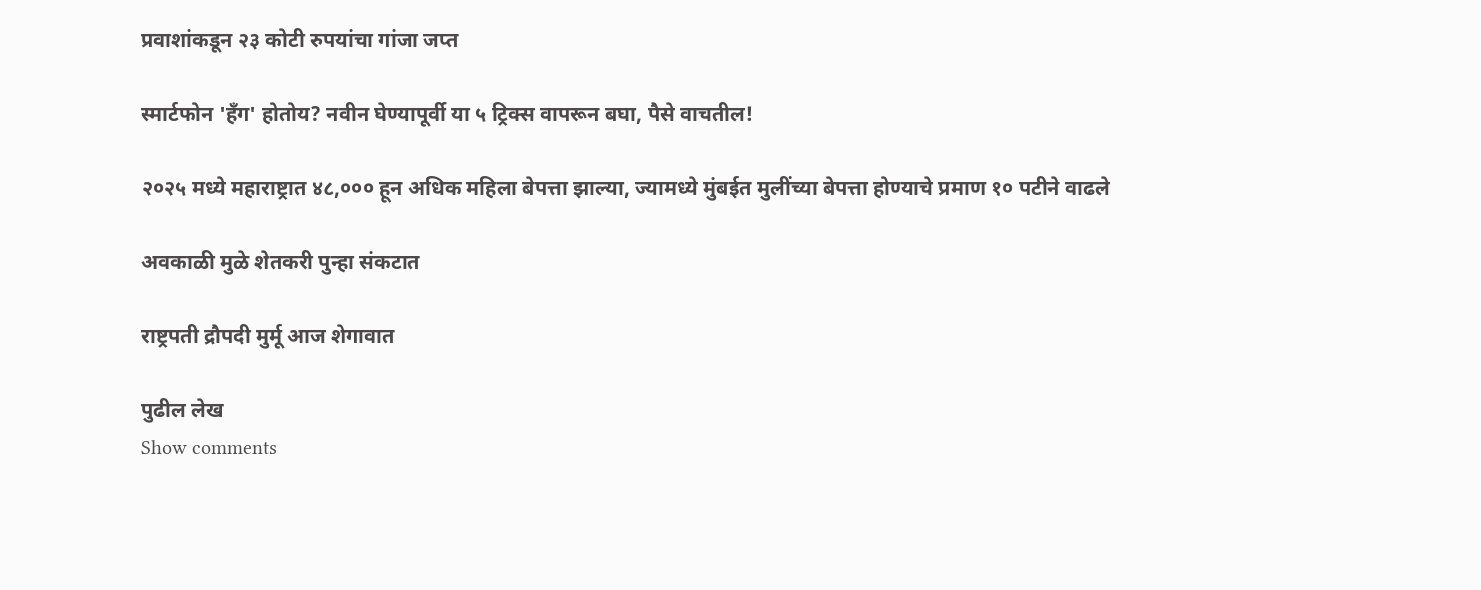प्रवाशांकडून २३ कोटी रुपयांचा गांजा जप्त

स्मार्टफोन 'हँग' होतोय? नवीन घेण्यापूर्वी या ५ ट्रिक्स वापरून बघा, पैसे वाचतील!

२०२५ मध्ये महाराष्ट्रात ४८,००० हून अधिक महिला बेपत्ता झाल्या, ज्यामध्ये मुंबईत मुलींच्या बेपत्ता होण्याचे प्रमाण १० पटीने वाढले

अवकाळी मुळे शेतकरी पुन्हा संकटात

राष्ट्रपती द्रौपदी मुर्मू आज शेगावात

पुढील लेख
Show comments